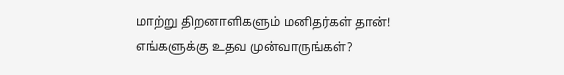மாற்று திறனாளிகளும் மனிதர்கள் தான்! எங்களுக்கு உதவ முன்வாருங்கள்?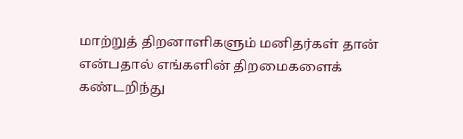மாற்றுத் திறனாளிகளும் மனிதர்கள் தான் என்பதால் எங்களின் திறமைகளைக் கண்டறிந்து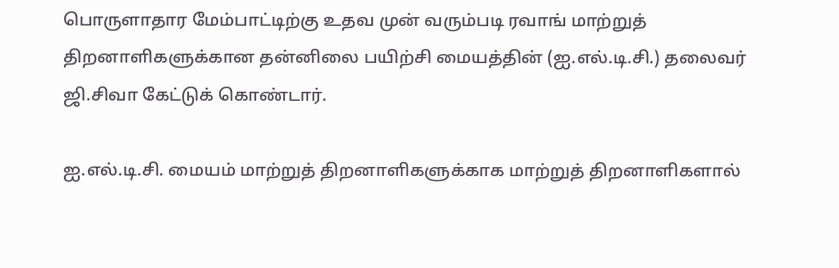பொருளாதார மேம்பாட்டிற்கு உதவ முன் வரும்படி ரவாங் மாற்றுத் திறனாளிகளுக்கான தன்னிலை பயிற்சி மையத்தின் (ஐ.எல்.டி.சி.) தலைவர் ஜி.சிவா கேட்டுக் கொண்டார்.

ஐ.எல்.டி.சி. மையம் மாற்றுத் திறனாளிகளுக்காக மாற்றுத் திறனாளிகளால்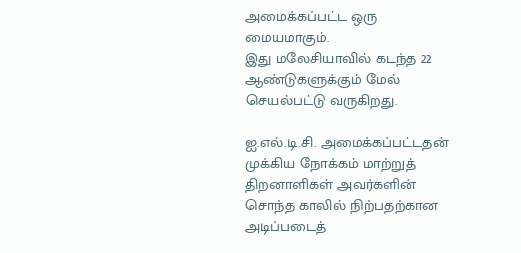அமைக்கப்பட்ட ஒரு மையமாகும்.
இது மலேசியாவில் கடந்த 22 ஆண்டுகளுக்கும் மேல் செயல்பட்டு வருகிறது.

ஐ.எல்.டி.சி. அமைக்கப்பட்டதன் முக்கிய நோக்கம் மாற்றுத் திறனாளிகள் அவர்களின் சொந்த காலில் நிற்பதற்கான அடிப்படைத்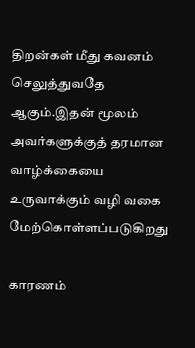திறன்கள் மீது கவனம் செலுத்துவதே ஆகும்.இதன் மூலம் அவர்களுக்குத் தரமான வாழ்க்கையை உருவாக்கும் வழி வகை மேற்கொள்ளப்படுகிறது

காரணம்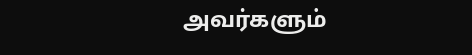அவர்களும்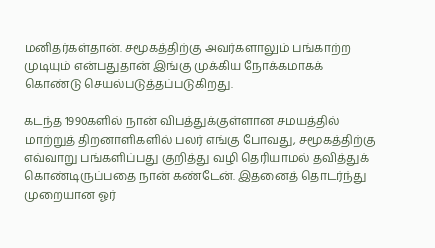மனிதர்கள்தான். சமூகத்திற்கு அவர்களாலும் பங்காற்ற முடியும் என்பதுதான் இங்கு முக்கிய நோக்கமாகக் கொண்டு செயல்படுத்தப்படுகிறது.

கடந்த 1990களில் நான் விபத்துக்குள்ளான சமயத்தில் மாற்றுத் திறனாளிகளில் பலர் எங்கு போவது, சமூகத்திற்கு எவ்வாறு பங்களிப்பது குறித்து வழி தெரியாமல் தவித்துக் கொண்டிருப்பதை நான் கண்டேன். இதனைத் தொடர்ந்து முறையான ஓர்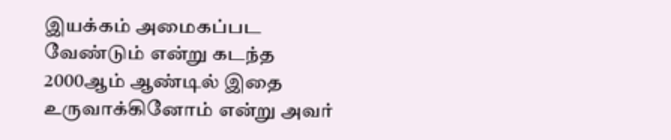இயக்கம் அமைகப்பட வேண்டும் என்று கடந்த 2000ஆம் ஆண்டில் இதை உருவாக்கினோம் என்று அவர்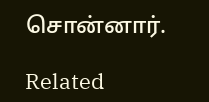சொன்னார்.

Related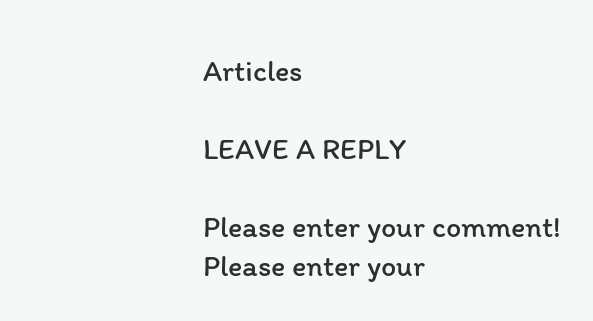Articles

LEAVE A REPLY

Please enter your comment!
Please enter your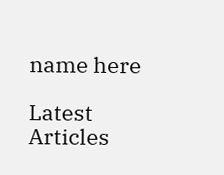name here

Latest Articles